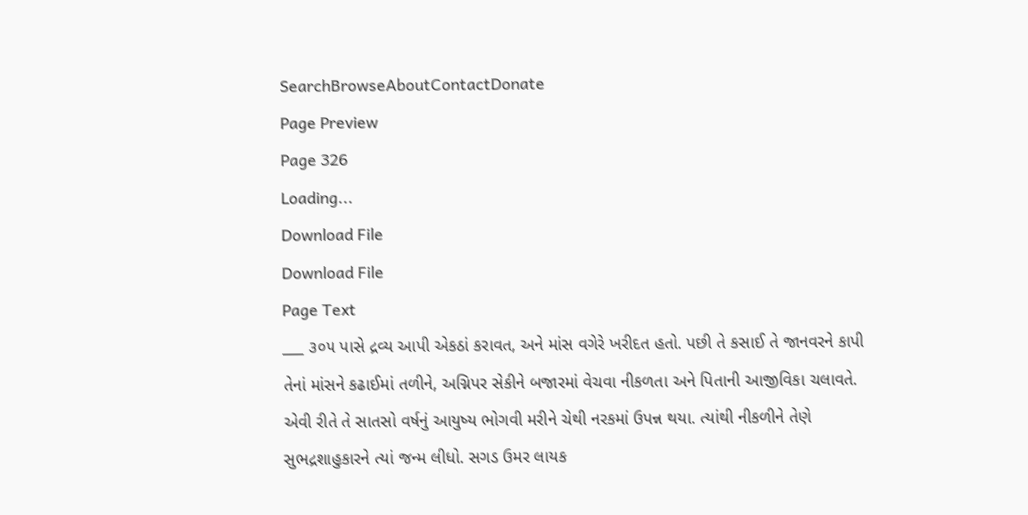SearchBrowseAboutContactDonate
Page Preview
Page 326
Loading...
Download File
Download File
Page Text
___ ૩૦૫ પાસે દ્રવ્ય આપી એકઠાં કરાવત, અને માંસ વગેરે ખરીદત હતો. પછી તે કસાઈ તે જાનવરને કાપી તેનાં માંસને કઢાઈમાં તળીને, અગ્નિપર સેકીને બજારમાં વેચવા નીકળતા અને પિતાની આજીવિકા ચલાવતે. એવી રીતે તે સાતસો વર્ષનું આયુષ્ય ભોગવી મરીને ચેથી નરકમાં ઉપન્ન થયા. ત્યાંથી નીકળીને તેણે સુભદ્રશાહુકારને ત્યાં જન્મ લીધો. સગડ ઉમર લાયક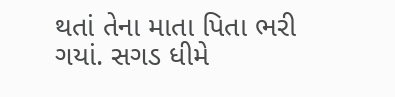થતાં તેના માતા પિતા ભરી ગયાં. સગડ ધીમે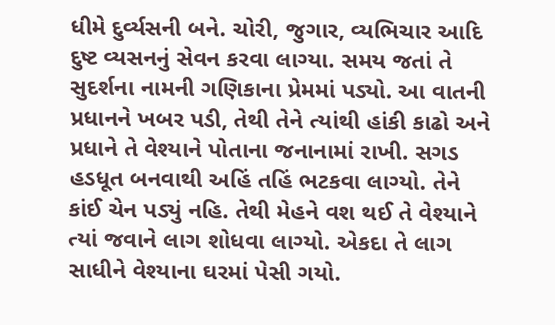ધીમે દુર્વ્યસની બને. ચોરી, જુગાર, વ્યભિચાર આદિ દુષ્ટ વ્યસનનું સેવન કરવા લાગ્યા. સમય જતાં તે સુદર્શના નામની ગણિકાના પ્રેમમાં પડ્યો. આ વાતની પ્રધાનને ખબર પડી, તેથી તેને ત્યાંથી હાંકી કાઢો અને પ્રધાને તે વેશ્યાને પોતાના જનાનામાં રાખી. સગડ હડધૂત બનવાથી અહિં તહિં ભટકવા લાગ્યો. તેને કાંઈ ચેન પડ્યું નહિ. તેથી મેહને વશ થઈ તે વેશ્યાને ત્યાં જવાને લાગ શોધવા લાગ્યો. એકદા તે લાગ સાધીને વેશ્યાના ઘરમાં પેસી ગયો.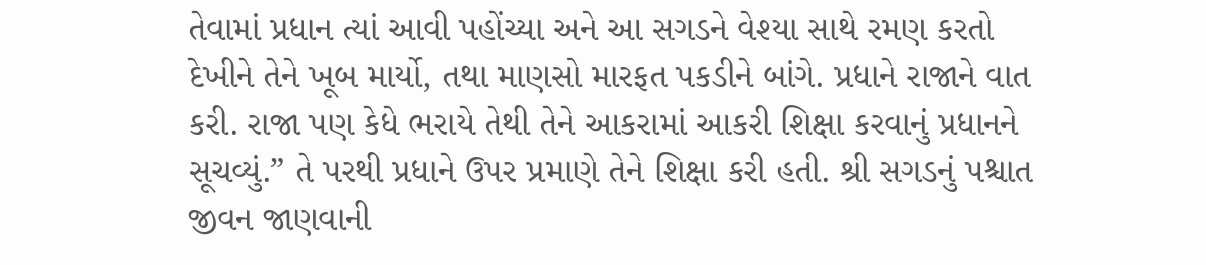તેવામાં પ્રધાન ત્યાં આવી પહોંચ્યા અને આ સગડને વેશ્યા સાથે રમણ કરતો દેખીને તેને ખૂબ માર્યો, તથા માણસો મારફત પકડીને બાંગે. પ્રધાને રાજાને વાત કરી. રાજા પણ કેધે ભરાયે તેથી તેને આકરામાં આકરી શિક્ષા કરવાનું પ્રધાનને સૂચવ્યું.” તે પરથી પ્રધાને ઉપર પ્રમાણે તેને શિક્ષા કરી હતી. શ્રી સગડનું પશ્ચાત જીવન જાણવાની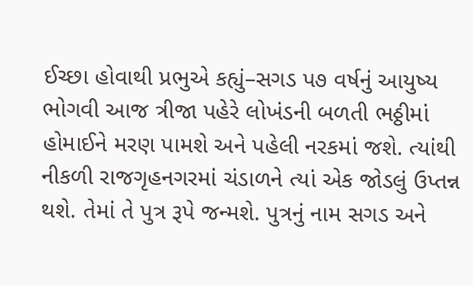ઈચ્છા હોવાથી પ્રભુએ કહ્યું–સગડ પ૭ વર્ષનું આયુષ્ય ભોગવી આજ ત્રીજા પહેરે લોખંડની બળતી ભઠ્ઠીમાં હોમાઈને મરણ પામશે અને પહેલી નરકમાં જશે. ત્યાંથી નીકળી રાજગૃહનગરમાં ચંડાળને ત્યાં એક જોડલું ઉપ્તન્ન થશે. તેમાં તે પુત્ર રૂપે જન્મશે. પુત્રનું નામ સગડ અને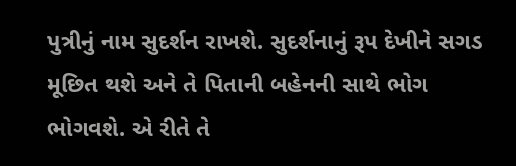પુત્રીનું નામ સુદર્શન રાખશે. સુદર્શનાનું રૂપ દેખીને સગડ મૂછિત થશે અને તે પિતાની બહેનની સાથે ભોગ ભોગવશે. એ રીતે તે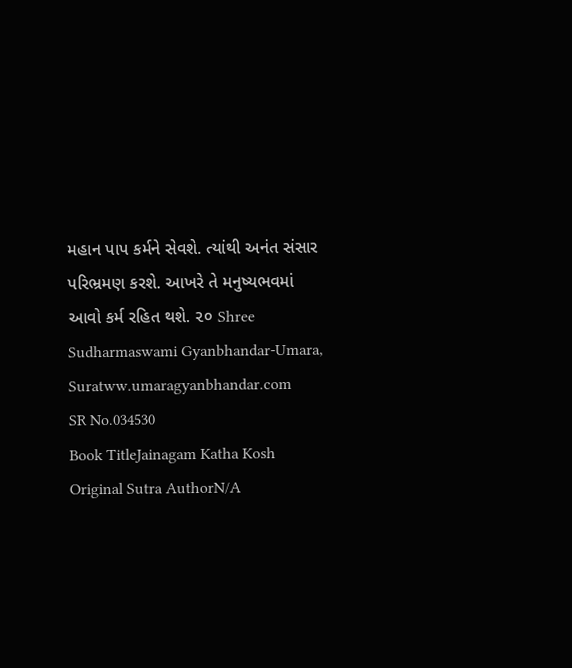મહાન પાપ કર્મને સેવશે. ત્યાંથી અનંત સંસાર પરિભ્રમણ કરશે. આખરે તે મનુષ્યભવમાં આવો કર્મ રહિત થશે. ૨૦ Shree Sudharmaswami Gyanbhandar-Umara, Suratww.umaragyanbhandar.com
SR No.034530
Book TitleJainagam Katha Kosh
Original Sutra AuthorN/A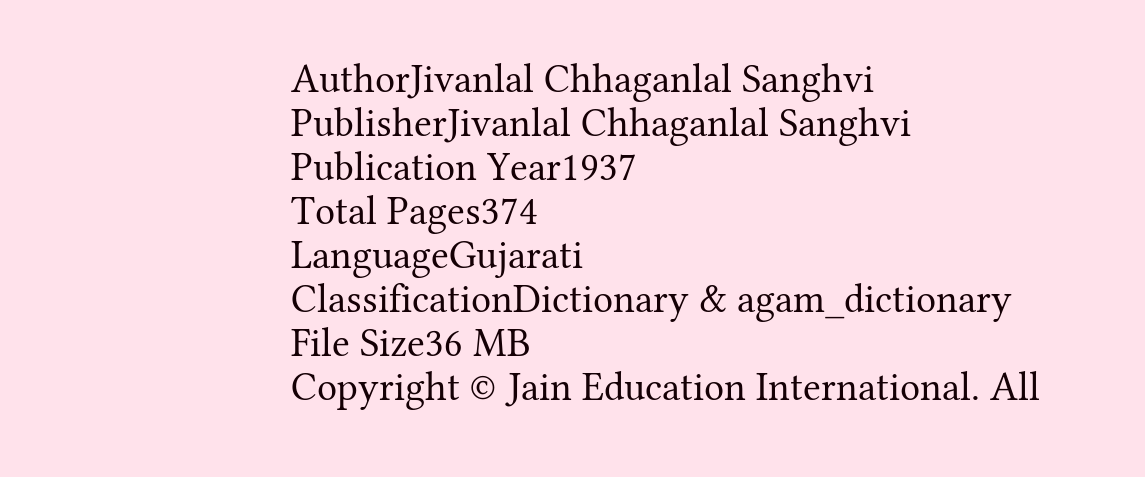AuthorJivanlal Chhaganlal Sanghvi
PublisherJivanlal Chhaganlal Sanghvi
Publication Year1937
Total Pages374
LanguageGujarati
ClassificationDictionary & agam_dictionary
File Size36 MB
Copyright © Jain Education International. All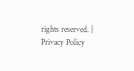rights reserved. | Privacy Policy